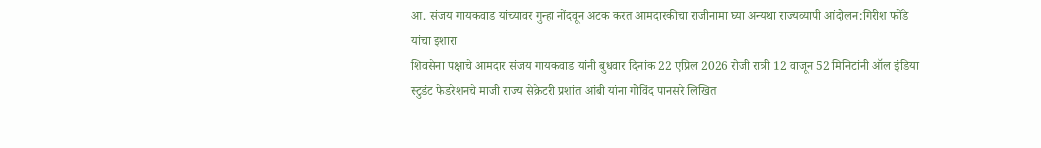आ. संजय गायकवाड यांच्यावर गुन्हा नोंदवून अटक करत आमदारकीचा राजीनामा घ्या अन्यथा राज्यव्यापी आंदोलन:गिरीश फोंडे यांचा इशारा
शिवसेना पक्षाचे आमदार संजय गायकवाड यांनी बुधवार दिनांक 22 एप्रिल 2026 रोजी रात्री 12 वाजून 52 मिनिटांनी ऑल इंडिया स्टुडंट फेडरेशनचे माजी राज्य सेक्रेटरी प्रशांत आंबी यांना गोविंद पानसरे लिखित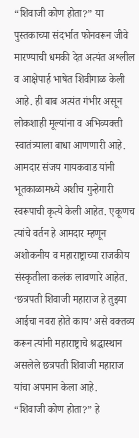“शिवाजी कोण होता?” या पुस्तकाच्या संदर्भात फोनवरून जीवे मारण्याची धमकी देत अत्यंत अश्लील व आक्षेपार्ह भाषेत शिवीगाळ केली आहे. ही बाब अत्यंत गंभीर असून लोकशाही मूल्यांना व अभिव्यक्ती स्वातंत्र्याला बाधा आणणारी आहे. आमदार संजय गायकवाड यांनी भूतकाळामध्ये अशीच गुन्हेगारी स्वरूपाची कृत्ये केली आहेत. एकूणच त्यांचे वर्तन हे आमदार म्हणून अशोकनीय व महाराष्ट्राच्या राजकीय संस्कृतीला कलंक लावणारे आहेत.
‘छत्रपती शिवाजी महाराज हे तुझ्या आईचा नवरा होते काय’ असे वक्तव्य करून त्यांनी महाराष्ट्राचे श्रद्धास्थान असलेले छत्रपती शिवाजी महाराज यांचा अपमान केला आहे.
“शिवाजी कोण होता?” हे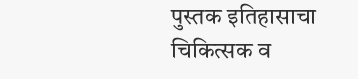पुस्तक इतिहासाचा चिकित्सक व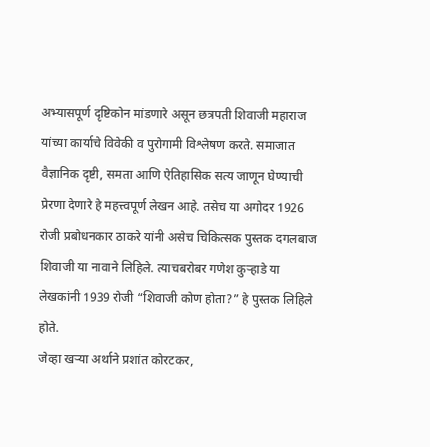अभ्यासपूर्ण दृष्टिकोन मांडणारे असून छत्रपती शिवाजी महाराज यांच्या कार्याचे विवेकी व पुरोगामी विश्लेषण करते. समाजात वैज्ञानिक दृष्टी, समता आणि ऐतिहासिक सत्य जाणून घेण्याची प्रेरणा देणारे हे महत्त्वपूर्ण लेखन आहे. तसेच या अगोदर 1926 रोजी प्रबोधनकार ठाकरे यांनी असेच चिकित्सक पुस्तक दगलबाज शिवाजी या नावाने लिहिले. त्याचबरोबर गणेश कुऱ्हाडे या लेखकांनी 1939 रोजी “शिवाजी कोण होता?” हे पुस्तक लिहिले होते.
जेव्हा खऱ्या अर्थाने प्रशांत कोरटकर,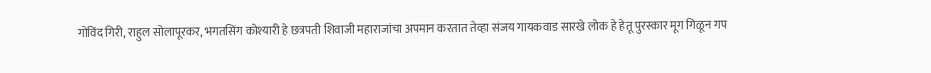गोविंद गिरी, राहुल सोलापूरकर, भगतसिंग कोश्यारी हे छत्रपती शिवाजी महाराजांचा अपमान करतात तेव्हा संजय गायकवाड सारखे लोक हे हेतू पुरस्कार मूग गिळून गप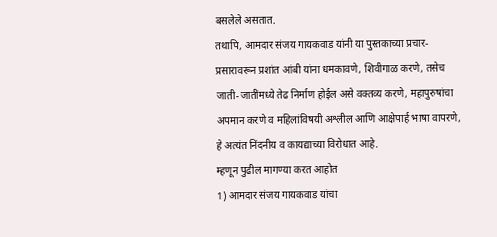बसलेले असतात.
तथापि, आमदार संजय गायकवाड यांनी या पुस्तकाच्या प्रचार-प्रसारावरून प्रशांत आंबी यांना धमकावणे, शिवीगाळ करणे, तसेच जाती-जातींमध्ये तेढ निर्माण होईल असे वक्तव्य करणे, महापुरुषांचा अपमान करणे व महिलांविषयी अश्लील आणि आक्षेपार्ह भाषा वापरणे, हे अत्यंत निंदनीय व कायद्याच्या विरोधात आहे.
म्हणून पुढील मागण्या करत आहोत
1) आमदार संजय गायकवाड यांचा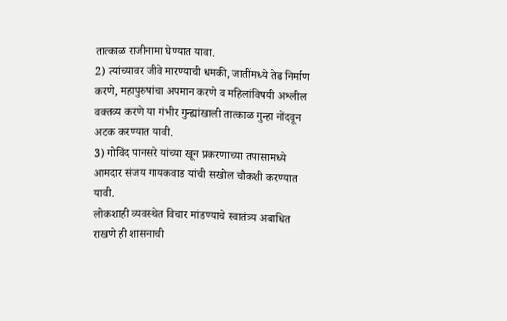तात्काळ राजीनामा घेण्यात यावा.
2) त्यांच्यावर जीवे मारण्याची धमकी, जातींमध्ये तेढ निर्माण करणे, महापुरुषांचा अपमान करणे व महिलांविषयी अश्लील वक्तव्य करणे या गंभीर गुन्ह्यांखाली तात्काळ गुन्हा नोंदवून अटक करण्यात यावी.
3) गोविंद पानसरे यांच्या खून प्रकरणाच्या तपासामध्ये आमदार संजय गायकवाड यांची सखोल चौकशी करण्यात यावी.
लोकशाही व्यवस्थेत विचार मांडण्याचे स्वातंत्र्य अबाधित राखणे ही शासनाची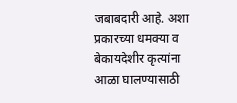जबाबदारी आहे. अशा प्रकारच्या धमक्या व बेकायदेशीर कृत्यांना आळा घालण्यासाठी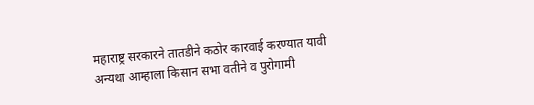महाराष्ट्र सरकारने तातडीने कठोर कारवाई करण्यात यावी अन्यथा आम्हाला किसान सभा वतीने व पुरोगामी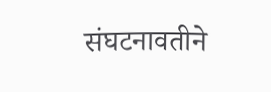संघटनावतीने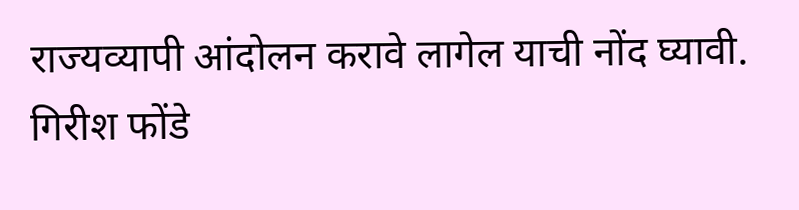राज्यव्यापी आंदोलन करावे लागेल याची नोंद घ्यावी.
गिरीश फोंडे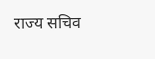राज्य सचिव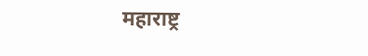महाराष्ट्र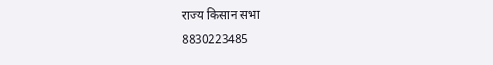राज्य किसान सभा
8830223485